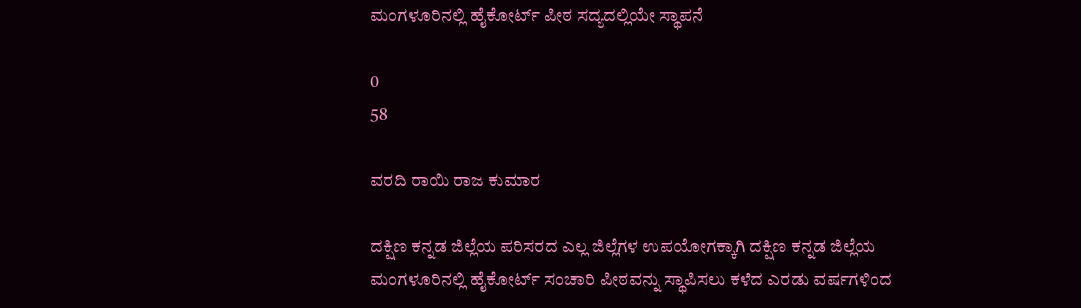ಮಂಗಳೂರಿನಲ್ಲಿ ಹೈಕೋರ್ಟ್ ಪೀಠ ಸದ್ಯದಲ್ಲಿಯೇ ಸ್ಥಾಪನೆ

0
58

ವರದಿ ರಾಯಿ ರಾಜ ಕುಮಾರ

ದಕ್ಷಿಣ ಕನ್ನಡ ಜಿಲ್ಲೆಯ ಪರಿಸರದ ಎಲ್ಲ ಜಿಲ್ಲೆಗಳ ಉಪಯೋಗಕ್ಕಾಗಿ ದಕ್ಷಿಣ ಕನ್ನಡ ಜಿಲ್ಲೆಯ ಮಂಗಳೂರಿನಲ್ಲಿ ಹೈಕೋರ್ಟ್ ಸಂಚಾರಿ ಪೀಠವನ್ನು ಸ್ಥಾಪಿಸಲು ಕಳೆದ ಎರಡು ವರ್ಷಗಳಿಂದ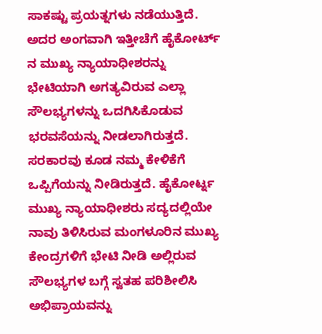ಸಾಕಷ್ಟು ಪ್ರಯತ್ನಗಳು ನಡೆಯುತ್ತಿದೆ. ಅದರ ಅಂಗವಾಗಿ ಇತ್ತೀಚೆಗೆ ಹೈಕೋರ್ಟ್ ನ ಮುಖ್ಯ ನ್ಯಾಯಾಧೀಶರನ್ನು ಭೇಟಿಯಾಗಿ ಅಗತ್ಯವಿರುವ ಎಲ್ಲಾ ಸೌಲಭ್ಯಗಳನ್ನು ಒದಗಿಸಿಕೊಡುವ ಭರವಸೆಯನ್ನು ನೀಡಲಾಗಿರುತ್ತದೆ. ಸರಕಾರವು ಕೂಡ ನಮ್ಮ ಕೇಳಿಕೆಗೆ ಒಪ್ಪಿಗೆಯನ್ನು ನೀಡಿರುತ್ತದೆ. ಹೈಕೋರ್ಟ್ನ ಮುಖ್ಯ ನ್ಯಾಯಾಧೀಶರು ಸದ್ಯದಲ್ಲಿಯೇ ನಾವು ತಿಳಿಸಿರುವ ಮಂಗಳೂರಿನ ಮುಖ್ಯ ಕೇಂದ್ರಗಳಿಗೆ ಭೇಟಿ ನೀಡಿ ಅಲ್ಲಿರುವ ಸೌಲಭ್ಯಗಳ ಬಗ್ಗೆ ಸ್ವತಹ ಪರಿಶೀಲಿಸಿ ಅಭಿಪ್ರಾಯವನ್ನು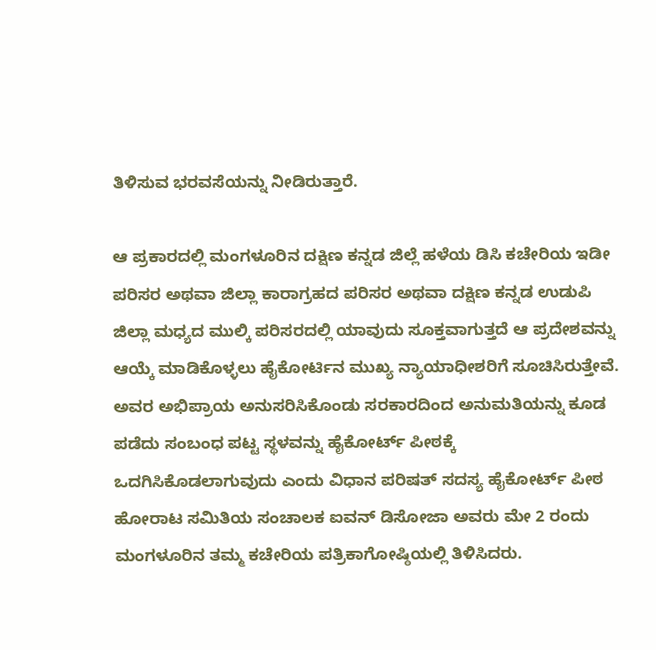ತಿಳಿಸುವ ಭರವಸೆಯನ್ನು ನೀಡಿರುತ್ತಾರೆ.

ಆ ಪ್ರಕಾರದಲ್ಲಿ ಮಂಗಳೂರಿನ ದಕ್ಷಿಣ ಕನ್ನಡ ಜಿಲ್ಲೆ ಹಳೆಯ ಡಿಸಿ ಕಚೇರಿಯ ಇಡೀ ಪರಿಸರ ಅಥವಾ ಜಿಲ್ಲಾ ಕಾರಾಗ್ರಹದ ಪರಿಸರ ಅಥವಾ ದಕ್ಷಿಣ ಕನ್ನಡ ಉಡುಪಿ ಜಿಲ್ಲಾ ಮಧ್ಯದ ಮುಲ್ಕಿ ಪರಿಸರದಲ್ಲಿ ಯಾವುದು ಸೂಕ್ತವಾಗುತ್ತದೆ ಆ ಪ್ರದೇಶವನ್ನು ಆಯ್ಕೆ ಮಾಡಿಕೊಳ್ಳಲು ಹೈಕೋರ್ಟಿನ ಮುಖ್ಯ ನ್ಯಾಯಾಧೀಶರಿಗೆ ಸೂಚಿಸಿರುತ್ತೇವೆ. ಅವರ ಅಭಿಪ್ರಾಯ ಅನುಸರಿಸಿಕೊಂಡು ಸರಕಾರದಿಂದ ಅನುಮತಿಯನ್ನು ಕೂಡ ಪಡೆದು ಸಂಬಂಧ ಪಟ್ಟ ಸ್ಥಳವನ್ನು ಹೈಕೋರ್ಟ್ ಪೀಠಕ್ಕೆ ಒದಗಿಸಿಕೊಡಲಾಗುವುದು ಎಂದು ವಿಧಾನ ಪರಿಷತ್ ಸದಸ್ಯ ಹೈಕೋರ್ಟ್ ಪೀಠ ಹೋರಾಟ ಸಮಿತಿಯ ಸಂಚಾಲಕ ಐವನ್ ಡಿಸೋಜಾ ಅವರು ಮೇ 2 ರಂದು ಮಂಗಳೂರಿನ ತಮ್ಮ ಕಚೇರಿಯ ಪತ್ರಿಕಾಗೋಷ್ಠಿಯಲ್ಲಿ ತಿಳಿಸಿದರು.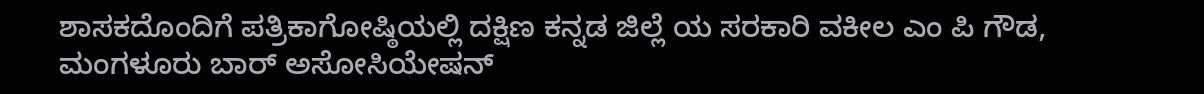ಶಾಸಕದೊಂದಿಗೆ ಪತ್ರಿಕಾಗೋಷ್ಠಿಯಲ್ಲಿ ದಕ್ಷಿಣ ಕನ್ನಡ ಜಿಲ್ಲೆ ಯ ಸರಕಾರಿ ವಕೀಲ ಎಂ ಪಿ ಗೌಡ, ಮಂಗಳೂರು ಬಾರ್ ಅಸೋಸಿಯೇಷನ್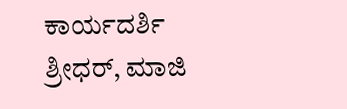ಕಾರ್ಯದರ್ಶಿ ಶ್ರೀಧರ್, ಮಾಜಿ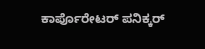ಕಾರ್ಪೊರೇಟರ್ ಪನಿಕ್ಕರ್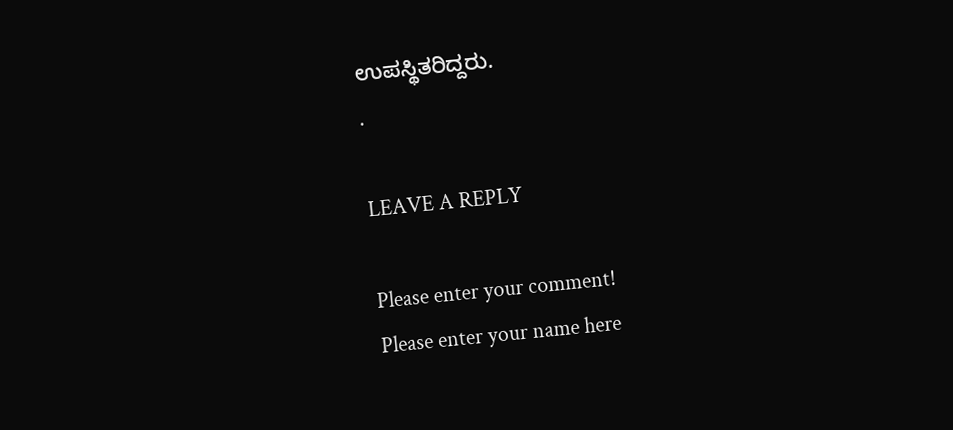ಉಪಸ್ಥಿತರಿದ್ದರು.
.

LEAVE A REPLY

Please enter your comment!
Please enter your name here